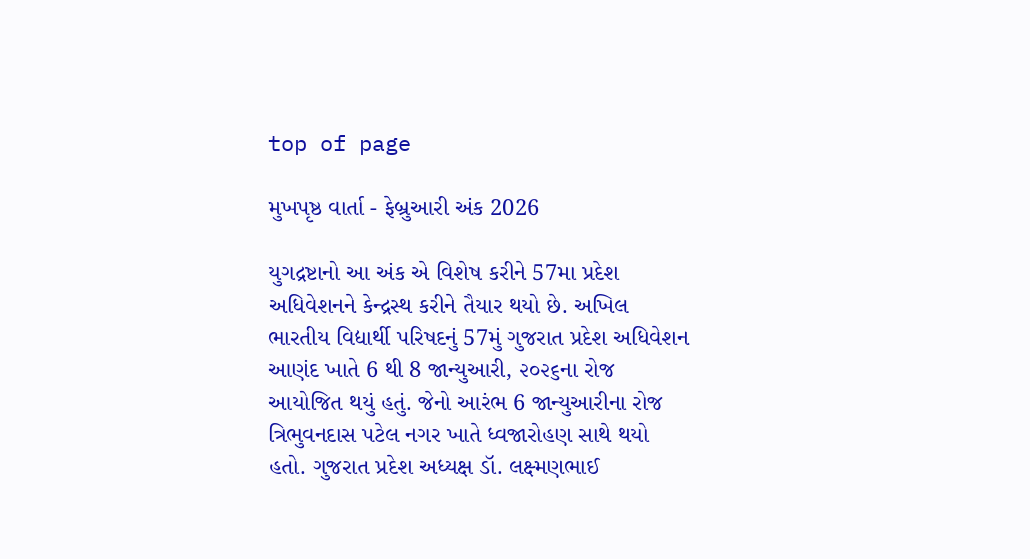top of page

મુખપૃષ્ઠ વાર્તા - ફેબ્રુઆરી અંક 2026

યુગદ્રષ્ટાનો આ અંક એ વિશેષ કરીને 57મા પ્રદેશ અધિવેશનને કેન્દ્રસ્થ કરીને તૈયાર થયો છે. અખિલ ભારતીય વિદ્યાર્થી પરિષદનું 57મું ગુજરાત પ્રદેશ અધિવેશન આણંદ ખાતે 6 થી 8 જાન્યુઆરી, ૨૦૨૬ના રોજ આયોજિત થયું હતું. જેનો આરંભ 6 જાન્યુઆરીના રોજ ત્રિભુવનદાસ પટેલ નગર ખાતે ધ્વજારોહણ સાથે થયો હતો. ગુજરાત પ્રદેશ અધ્યક્ષ ડૉ. લક્ષ્મણભાઈ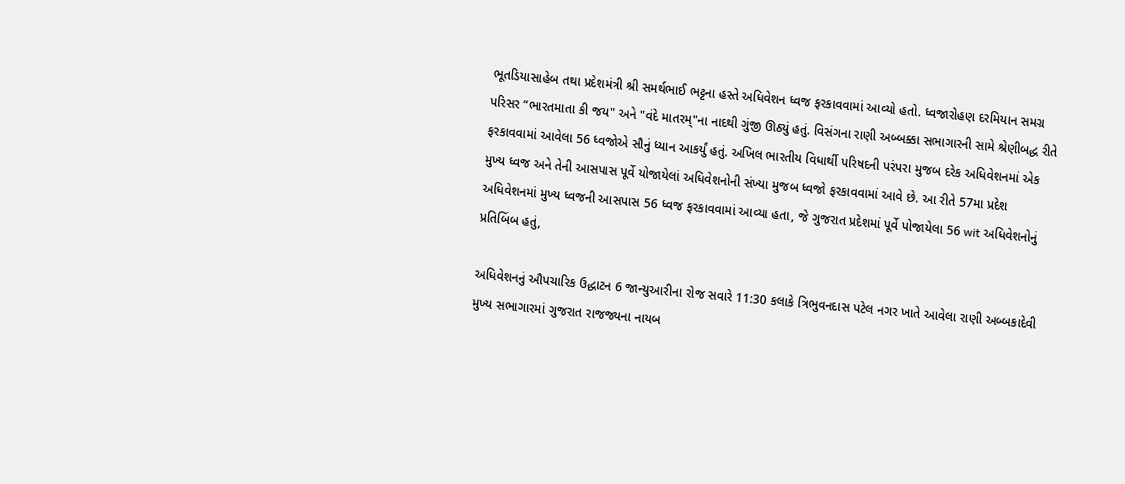ભૂતડિયાસાહેબ તથા પ્રદેશમંત્રી શ્રી સમર્થભાઈ ભટ્ટના હસ્તે અધિવેશન ધ્વજ ફરકાવવામાં આવ્યો હતો. ધ્વજારોહણ દરમિયાન સમગ્ર પરિસર “ભારતમાતા કી જય" અને "વંદે માતરમ્"ના નાદથી ગુંજી ઊઠ્યું હતું. વિસંગના રાણી અબ્બક્કા સભાગારની સામે શ્રેણીબદ્ધ રીતે ફરકાવવામાં આવેલા 56 ધ્વજોએ સૌનું ધ્યાન આકર્યું હતું. અખિલ ભારતીય વિધાર્થી પરિષદની પરંપરા મુજબ દરેક અધિવેશનમાં એક મુખ્ય ધ્વજ અને તેની આસપાસ પૂર્વે યોજાયેલાં અધિવેશનોની સંખ્યા મુજબ ધ્વજો ફરકાવવામાં આવે છે. આ રીતે 57મા પ્રદેશ અધિવેશનમાં મુખ્ય ધ્વજની આસપાસ 56 ધ્વજ ફરકાવવામાં આવ્યા હતા, જે ગુજરાત પ્રદેશમાં પૂર્વે પોજાયેલા 56 wit અધિવેશનોનું પ્રતિબિંબ હતું,

અધિવેશનનું ઔપચારિક ઉદ્ધાટન 6 જાન્યુઆરીના રોજ સવારે 11:30 કલાકે ત્રિભુવનદાસ પટેલ નગર ખાતે આવેલા રાણી અબ્બકાદેવી મુખ્ય સભાગારમાં ગુજરાત રાજજ્યના નાયબ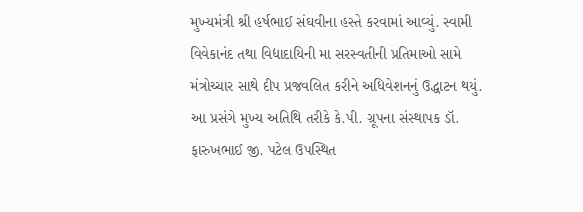મુખ્યમંત્રી શ્રી હર્ષભાઈ સંઘવીના હસ્તે કરવામાં આવ્યું. સ્વામી વિવેકાનંદ તથા વિદ્યાદાયિની મા સરસ્વતીની પ્રતિમાઓ સામે મંત્રોચ્ચાર સાથે દીપ પ્રજવલિત કરીને અધિવેશનનું ઉદ્ધાટન થયું. આ પ્રસંગે મુખ્ય અતિથિ તરીકે કે.પી. ગ્રૂપના સંસ્થાપક ડૉ. ફારુખભાઈ જી. પટેલ ઉપસ્થિત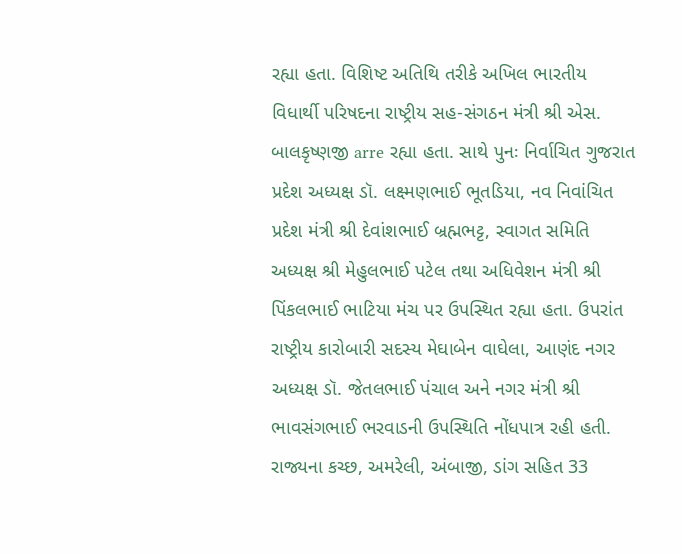રહ્યા હતા. વિશિષ્ટ અતિથિ તરીકે અખિલ ભારતીય વિધાર્થી પરિષદના રાષ્ટ્રીય સહ-સંગઠન મંત્રી શ્રી એસ. બાલકૃષ્ણજી arre રહ્યા હતા. સાથે પુનઃ નિર્વાચિત ગુજરાત પ્રદેશ અધ્યક્ષ ડૉ. લક્ષ્મણભાઈ ભૂતડિયા, નવ નિવાંચિત પ્રદેશ મંત્રી શ્રી દેવાંશભાઈ બ્રહ્મભટ્ટ, સ્વાગત સમિતિ અધ્યક્ષ શ્રી મેહુલભાઈ પટેલ તથા અધિવેશન મંત્રી શ્રી પિંકલભાઈ ભાટિયા મંચ પર ઉપસ્થિત રહ્યા હતા. ઉપરાંત રાષ્ટ્રીય કારોબારી સદસ્ય મેઘાબેન વાઘેલા, આણંદ નગર અધ્યક્ષ ડૉ. જેતલભાઈ પંચાલ અને નગર મંત્રી શ્રી ભાવસંગભાઈ ભરવાડની ઉપસ્થિતિ નોંધપાત્ર રહી હતી. રાજ્યના કચ્છ, અમરેલી, અંબાજી, ડાંગ સહિત 33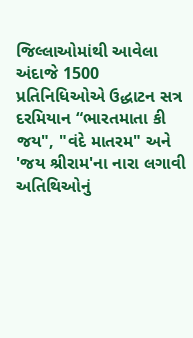જિલ્લાઓમાંથી આવેલા અંદાજે 1500 પ્રતિનિધિઓએ ઉદ્ધાટન સત્ર દરમિયાન “ભારતમાતા કી જય", "વંદે માતરમ" અને 'જય શ્રીરામ'ના નારા લગાવી અતિથિઓનું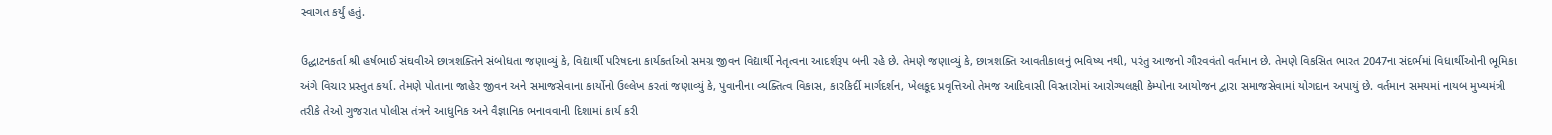સ્વાગત કર્યું હતું.

ઉદ્ધાટનકર્તા શ્રી હર્ષભાઈ સંઘવીએ છાત્રશક્તિને સંબોધતા જણાવ્યું કે, વિદ્યાર્થી પરિષદના કાર્યકર્તાઓ સમગ્ર જીવન વિદ્યાર્થી નેતૃત્વના આદર્શરૂપ બની રહે છે. તેમણે જણાવ્યું કે, છાત્રશક્તિ આવતીકાલનું ભવિષ્ય નથી, પરંતુ આજનો ગૌરવવંતો વર્તમાન છે. તેમણે વિકસિત ભારત 2047ના સંદર્ભમાં વિધાર્થીઓની ભૂમિકા અંગે વિચાર પ્રસ્તુત કર્યા. તેમણે પોતાના જાહેર જીવન અને સમાજસેવાના કાર્યોનો ઉલ્લેખ કરતાં જણાવ્યું કે, પુવાનીના વ્યક્તિત્વ વિકાસ, કારકિર્દી માર્ગદર્શન, ખેલકૂદ પ્રવૃત્તિઓ તેમજ આદિવાસી વિસ્તારોમાં આરોગ્યલક્ષી કેમ્પોના આયોજન દ્વારા સમાજસેવામાં યોગદાન અપાયું છે. વર્તમાન સમયમાં નાયબ મુખ્યમંત્રી તરીકે તેઓ ગુજરાત પોલીસ તંત્રને આધુનિક અને વૈજ્ઞાનિક ભનાવવાની દિશામાં કાર્ય કરી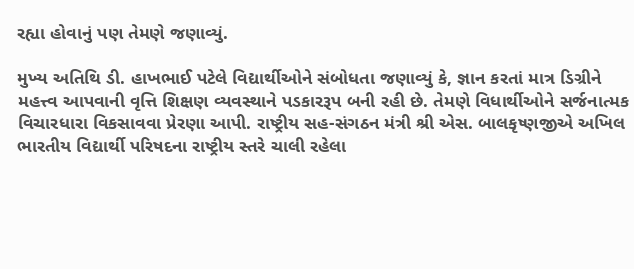રહ્યા હોવાનું પણ તેમણે જણાવ્યું.

મુખ્ય અતિથિ ડી. હાખભાઈ પટેલે વિદ્યાર્થીઓને સંબોધતા જણાવ્યું કે, જ્ઞાન કરતાં માત્ર ડિગ્રીને મહત્ત્વ આપવાની વૃત્તિ શિક્ષણ વ્યવસ્થાને પડકારરૂપ બની રહી છે. તેમણે વિધાર્થીઓને સર્જનાત્મક વિચારધારા વિકસાવવા પ્રેરણા આપી. રાષ્ટ્રીય સહ-સંગઠન મંત્રી શ્રી એસ. બાલકૃષ્ણજીએ અખિલ ભારતીય વિદ્યાર્થી પરિષદના રાષ્ટ્રીય સ્તરે ચાલી રહેલા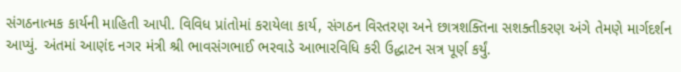સંગઠનાત્મક કાર્યની માહિતી આપી. વિવિધ પ્રાંતોમાં કરાયેલા કાર્ય, સંગઠન વિસ્તરણ અને છાત્રશક્તિના સશક્તીકરણ અંગે તેમણે માર્ગદર્શન આપ્યું. અંતમાં આણંદ નગર મંત્રી શ્રી ભાવસંગભાઈ ભરવાડે આભારવિધિ કરી ઉદ્ધાટન સત્ર પૂર્ણ કર્યું.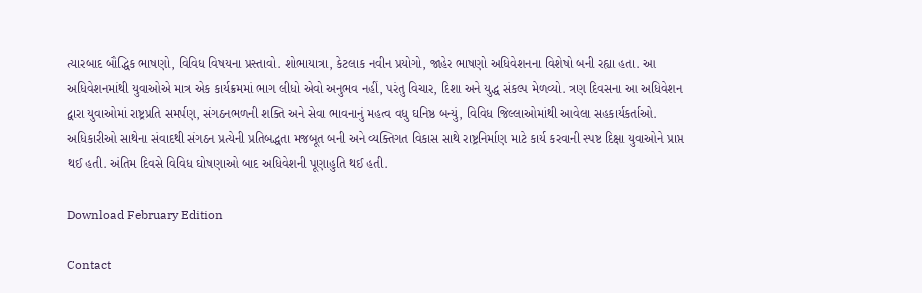ત્યારબાદ બૌદ્ધિક ભાષણો, વિવિધ વિષયના પ્રસ્તાવો. શોભાયાત્રા, કેટલાક નવીન પ્રયોગો, જાહેર ભાષણો અધિવેશનના વિશેષો બની રહ્યા હતા. આ અધિવેશનમાંથી યુવાઓએ માત્ર એક કાર્યક્રમમાં ભાગ લીધો એવો અનુભવ નહીં, પરંતુ વિચાર, દિશા અને યુદ્ધ સંકલ્પ મેળવ્યો. ત્રણ દિવસના આ અધિવેશન દ્વારા યુવાઓમાં રાષ્ટ્રપ્રતિ સમર્પણ, સંગઠનભળની શક્તિ અને સેવા ભાવનાનું મહત્વ વધુ ઘનિષ્ઠ બન્યું, વિવિધ જિલ્લાઓમાંથી આવેલા સહકાર્યકર્તાઓ. અધિકારીઓ સાથેના સંવાદથી સંગઠન પ્રત્યેની પ્રતિબદ્ધતા મજબૂત બની અને વ્યક્તિગત વિકાસ સાથે રાષ્ટ્રનિર્માણ માટે કાર્ય કરવાની સ્પષ્ટ દિક્ષા યુવાઓને પ્રાપ્ત થઈ હતી. અંતિમ દિવસે વિવિધ ઘોષણાઓ બાદ અધિવેશની પૂણાહુતિ થઈ હતી.

Download February Edition

Contact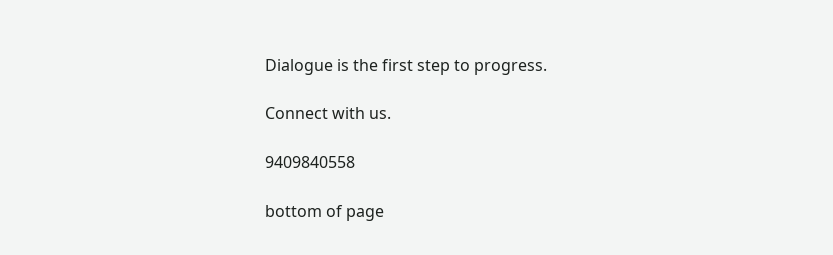Dialogue is the first step to progress.

Connect with us.

9409840558

bottom of page